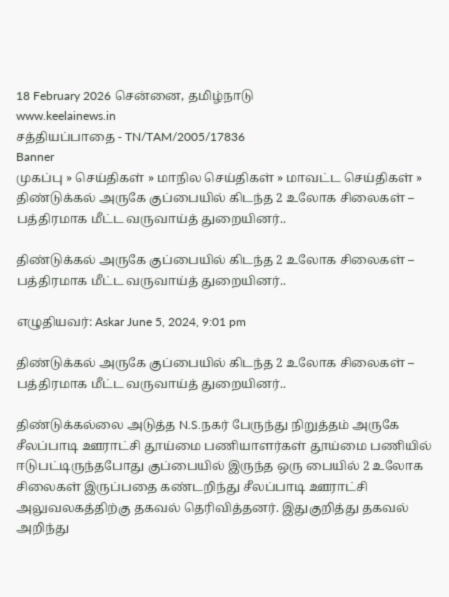18 February 2026 சென்னை, தமிழ்நாடு
www.keelainews.in
சத்தியப்பாதை - TN/TAM/2005/17836
Banner
முகப்பு » செய்திகள் » மாநில செய்திகள் » மாவட்ட செய்திகள் » திண்டுக்கல் அருகே குப்பையில் கிடந்த 2 உலோக சிலைகள் – பத்திரமாக மீட்ட வருவாய்த் துறையினர்..

திண்டுக்கல் அருகே குப்பையில் கிடந்த 2 உலோக சிலைகள் – பத்திரமாக மீட்ட வருவாய்த் துறையினர்..

எழுதியவர்: Askar June 5, 2024, 9:01 pm

திண்டுக்கல் அருகே குப்பையில் கிடந்த 2 உலோக சிலைகள் – பத்திரமாக மீட்ட வருவாய்த் துறையினர்..

திண்டுக்கல்லை அடுத்த N.S.நகர் பேருந்து நிறுத்தம் அருகே சீலப்பாடி ஊராட்சி தூய்மை பணியாளர்கள் தூய்மை பணியில் ஈடுபட்டிருந்தபோது குப்பையில் இருந்த ஒரு பையில் 2 உலோக சிலைகள் இருப்பதை கண்டறிந்து சீலப்பாடி ஊராட்சி அலுவலகத்திற்கு தகவல் தெரிவித்தனர். இதுகுறித்து தகவல் அறிந்து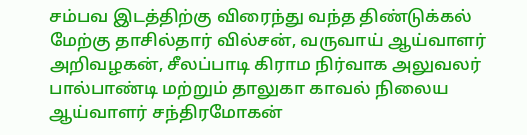சம்பவ இடத்திற்கு விரைந்து வந்த திண்டுக்கல் மேற்கு தாசில்தார் வில்சன், வருவாய் ஆய்வாளர் அறிவழகன், சீலப்பாடி கிராம நிர்வாக அலுவலர் பால்பாண்டி மற்றும் தாலுகா காவல் நிலைய ஆய்வாளர் சந்திரமோகன்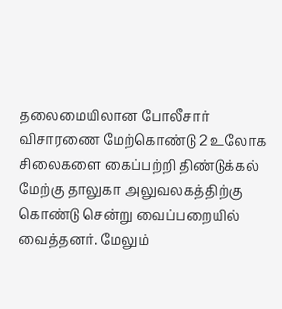தலைமையிலான போலீசார் விசாரணை மேற்கொண்டு 2 உலோக சிலைகளை கைப்பற்றி திண்டுக்கல் மேற்கு தாலுகா அலுவலகத்திற்கு கொண்டு சென்று வைப்பறையில் வைத்தனர். மேலும்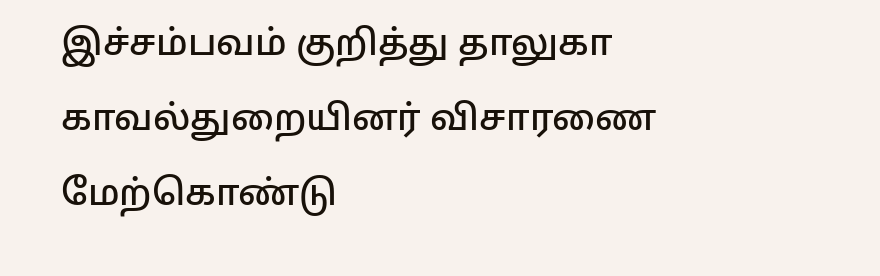இச்சம்பவம் குறித்து தாலுகா காவல்துறையினர் விசாரணை மேற்கொண்டு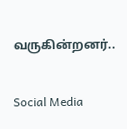வருகின்றனர்..

Social Media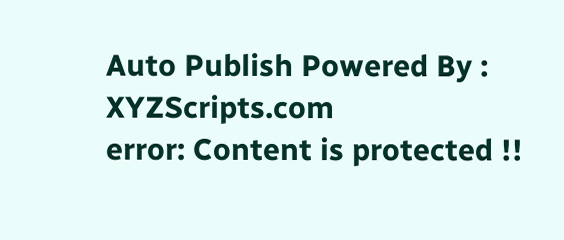Auto Publish Powered By : XYZScripts.com
error: Content is protected !!